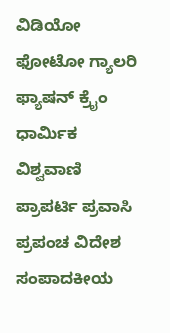ವಿಡಿಯೋ ಫೋಟೋ ಗ್ಯಾಲರಿ ಫ್ಯಾಷನ್ ಕ್ರೈಂ ಧಾರ್ಮಿಕ ವಿಶ್ವವಾಣಿ ಪ್ರಾಪರ್ಟಿ ಪ್ರವಾಸಿ ಪ್ರಪಂಚ ವಿದೇಶ ಸಂಪಾದಕೀಯ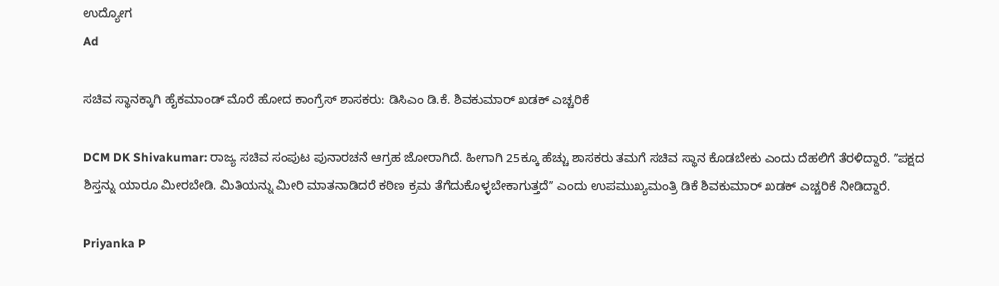ಉದ್ಯೋಗ
Ad

ಸಚಿವ ಸ್ಥಾನಕ್ಕಾಗಿ ಹೈಕಮಾಂಡ್ ಮೊರೆ ಹೋದ ಕಾಂಗ್ರೆಸ್ ಶಾಸಕರು: ಡಿಸಿಎಂ ಡಿ.ಕೆ. ಶಿವಕುಮಾರ್ ಖಡಕ್ ಎಚ್ಚರಿಕೆ

DCM DK Shivakumar: ರಾಜ್ಯ ಸಚಿವ ಸಂಪುಟ ಪುನಾರಚನೆ ಆಗ್ರಹ ಜೋರಾಗಿದೆ. ಹೀಗಾಗಿ 25ಕ್ಕೂ ಹೆಚ್ಚು ಶಾಸಕರು ತಮಗೆ ಸಚಿವ ಸ್ಥಾನ ಕೊಡಬೇಕು ಎಂದು ದೆಹಲಿಗೆ ತೆರಳಿದ್ದಾರೆ. ʼʼಪಕ್ಷದ ಶಿಸ್ತನ್ನು ಯಾರೂ ಮೀರಬೇಡಿ. ಮಿತಿಯನ್ನು ಮೀರಿ ಮಾತನಾಡಿದರೆ ಕಠಿಣ ಕ್ರಮ ತೆಗೆದುಕೊಳ್ಳಬೇಕಾಗುತ್ತದೆʼʼ ಎಂದು ಉಪಮುಖ್ಯಮಂತ್ರಿ ಡಿಕೆ ಶಿವಕುಮಾರ್ ಖಡಕ್ ಎಚ್ಚರಿಕೆ ನೀಡಿದ್ದಾರೆ.

Priyanka P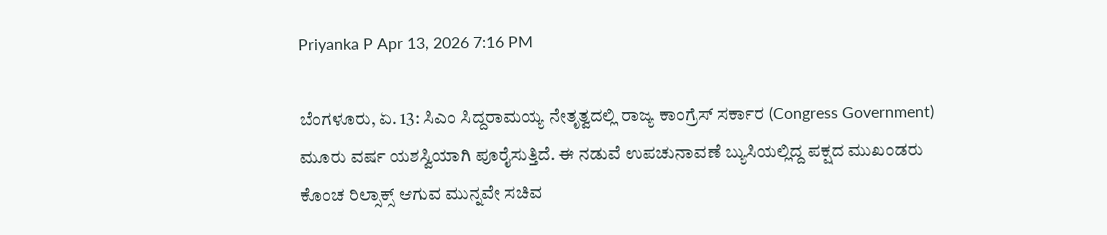Priyanka P Apr 13, 2026 7:16 PM

ಬೆಂಗಳೂರು, ಏ. 13: ಸಿಎಂ ಸಿದ್ದರಾಮಯ್ಯ ನೇತೃತ್ವದಲ್ಲಿ ರಾಜ್ಯ ಕಾಂಗ್ರೆಸ್ ಸರ್ಕಾರ (Congress Government) ಮೂರು ವರ್ಷ ಯಶಸ್ವಿಯಾಗಿ ಪೂರೈಸುತ್ತಿದೆ. ಈ ನಡುವೆ ಉಪಚುನಾವಣೆ ಬ್ಯುಸಿಯಲ್ಲಿದ್ದ ಪಕ್ಷದ ಮುಖಂಡರು ಕೊಂಚ ರಿಲ್ಸಾಕ್ಸ್ ಆಗುವ ಮುನ್ನವೇ ಸಚಿವ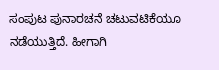ಸಂಪುಟ ಪುನಾರಚನೆ ಚಟುವಟಿಕೆಯೂ ನಡೆಯುತ್ತಿದೆ. ಹೀಗಾಗಿ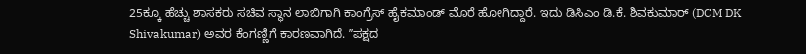25ಕ್ಕೂ ಹೆಚ್ಚು ಶಾಸಕರು ಸಚಿವ ಸ್ಥಾನ ಲಾಬಿಗಾಗಿ ಕಾಂಗ್ರೆಸ್ ಹೈಕಮಾಂಡ್ ಮೊರೆ ಹೋಗಿದ್ದಾರೆ. ಇದು ಡಿಸಿಎಂ ಡಿ.ಕೆ. ಶಿವಕುಮಾರ್ (DCM DK Shivakumar) ಅವರ ಕೆಂಗಣ್ಣಿಗೆ ಕಾರಣವಾಗಿದೆ. ʼʼಪಕ್ಷದ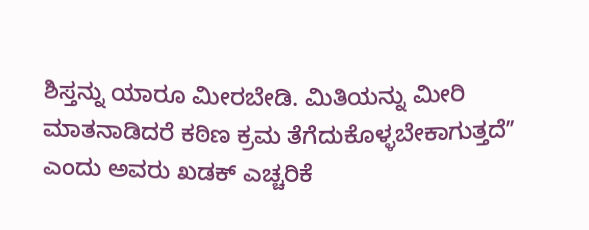ಶಿಸ್ತನ್ನು ಯಾರೂ ಮೀರಬೇಡಿ. ಮಿತಿಯನ್ನು ಮೀರಿ ಮಾತನಾಡಿದರೆ ಕಠಿಣ ಕ್ರಮ ತೆಗೆದುಕೊಳ್ಳಬೇಕಾಗುತ್ತದೆʼʼ ಎಂದು ಅವರು ಖಡಕ್ ಎಚ್ಚರಿಕೆ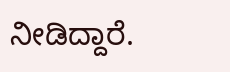ನೀಡಿದ್ದಾರೆ.